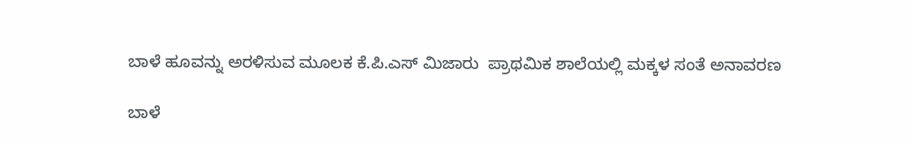ಬಾಳೆ ಹೂವನ್ನು ಅರಳಿಸುವ ಮೂಲಕ ಕೆ.ಪಿ.ಎಸ್ ಮಿಜಾರು  ಪ್ರಾಥಮಿಕ ಶಾಲೆಯಲ್ಲಿ ಮಕ್ಕಳ ಸಂತೆ ಅನಾವರಣ

ಬಾಳೆ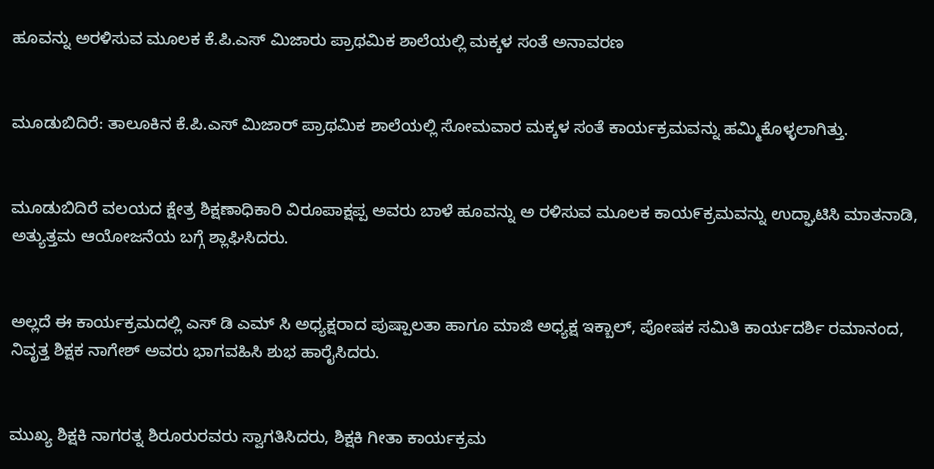ಹೂವನ್ನು ಅರಳಿಸುವ ಮೂಲಕ ಕೆ.ಪಿ.ಎಸ್ ಮಿಜಾರು ಪ್ರಾಥಮಿಕ ಶಾಲೆಯಲ್ಲಿ ಮಕ್ಕಳ ಸಂತೆ ಅನಾವರಣ


ಮೂಡುಬಿದಿರೆ: ತಾಲೂಕಿನ ಕೆ.ಪಿ.ಎಸ್ ಮಿಜಾರ್ ಪ್ರಾಥಮಿಕ ಶಾಲೆಯಲ್ಲಿ ಸೋಮವಾರ ಮಕ್ಕಳ ಸಂತೆ ಕಾರ್ಯಕ್ರಮವನ್ನು ಹಮ್ಮಿಕೊಳ್ಳಲಾಗಿತ್ತು.


ಮೂಡುಬಿದಿರೆ ವಲಯದ ಕ್ಷೇತ್ರ ಶಿಕ್ಷಣಾಧಿಕಾರಿ ವಿರೂಪಾಕ್ಷಪ್ಪ ಅವರು ಬಾಳೆ ಹೂವನ್ನು ಅ ರಳಿಸುವ ಮೂಲಕ ಕಾಯ೯ಕ್ರಮವನ್ನು ಉದ್ಘಾಟಿಸಿ ಮಾತನಾಡಿ, ಅತ್ಯುತ್ತಮ ಆಯೋಜನೆಯ ಬಗ್ಗೆ ಶ್ಲಾಘಿಸಿದರು.


ಅಲ್ಲದೆ ಈ ಕಾರ್ಯಕ್ರಮದಲ್ಲಿ ಎಸ್ ಡಿ ಎಮ್ ಸಿ ಅಧ್ಯಕ್ಷರಾದ ಪುಷ್ಪಾಲತಾ ಹಾಗೂ ಮಾಜಿ ಅಧ್ಯಕ್ಷ ಇಕ್ಬಾಲ್, ಪೋಷಕ ಸಮಿತಿ ಕಾರ್ಯದರ್ಶಿ ರಮಾನಂದ,  ನಿವೃತ್ತ ಶಿಕ್ಷಕ ನಾಗೇಶ್ ಅವರು ಭಾಗವಹಿಸಿ ಶುಭ ಹಾರೈಸಿದರು.


ಮುಖ್ಯ ಶಿಕ್ಷಕಿ ನಾಗರತ್ನ ಶಿರೂರುರವರು ಸ್ವಾಗತಿಸಿದರು, ಶಿಕ್ಷಕಿ ಗೀತಾ ಕಾರ್ಯಕ್ರಮ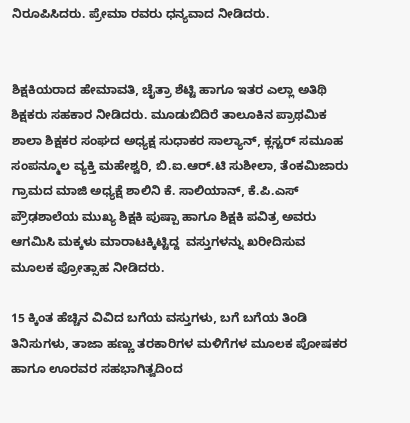ನಿರೂಪಿಸಿದರು. ಪ್ರೇಮಾ ರವರು ಧನ್ಯವಾದ ನೀಡಿದರು.


ಶಿಕ್ಷಕಿಯರಾದ ಹೇಮಾವತಿ, ಚೈತ್ರಾ ಶೆಟ್ಟಿ ಹಾಗೂ ಇತರ ಎಲ್ಲಾ ಅತಿಥಿ ಶಿಕ್ಷಕರು ಸಹಕಾರ ನೀಡಿದರು. ಮೂಡುಬಿದಿರೆ ತಾಲೂಕಿನ ಪ್ರಾಥಮಿಕ  ಶಾಲಾ ಶಿಕ್ಷಕರ ಸಂಘದ ಅಧ್ಯಕ್ಷ ಸುಧಾಕರ ಸಾಲ್ಯಾನ್, ಕ್ಲಸ್ಟರ್ ಸಮೂಹ ಸಂಪನ್ಮೂಲ ವ್ಯಕ್ತಿ ಮಹೇಶ್ವರಿ, ಬಿ.ಐ.ಆರ್.ಟಿ ಸುಶೀಲಾ, ತೆಂಕಮಿಜಾರು ಗ್ರಾಮದ ಮಾಜಿ ಅಧ್ಯಕ್ಷೆ ಶಾಲಿನಿ ಕೆ. ಸಾಲಿಯಾನ್, ಕೆ.ಪಿ.ಎಸ್ ಪ್ರೌಢಶಾಲೆಯ ಮುಖ್ಯ ಶಿಕ್ಷಕಿ ಪುಷ್ಪಾ ಹಾಗೂ ಶಿಕ್ಷಕಿ ಪವಿತ್ರ ಅವರು ಆಗಮಿಸಿ ಮಕ್ಕಳು ಮಾರಾಟಕ್ಕಿಟ್ಟಿದ್ದ  ವಸ್ತುಗಳನ್ನು ಖರೀದಿಸುವ ಮೂಲಕ ಪ್ರೋತ್ಸಾಹ ನೀಡಿದರು.

15 ಕ್ಕಿಂತ ಹೆಚ್ಚಿನ ವಿವಿದ ಬಗೆಯ ವಸ್ತುಗಳು, ಬಗೆ ಬಗೆಯ ತಿಂಡಿ ತಿನಿಸುಗಳು, ತಾಜಾ ಹಣ್ಣು ತರಕಾರಿಗಳ ಮಳಿಗೆಗಳ ಮೂಲಕ ಪೋಷಕರ ಹಾಗೂ ಊರವರ ಸಹಭಾಗಿತ್ವದಿಂದ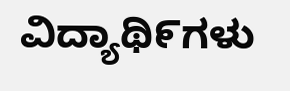ವಿದ್ಯಾಥಿ೯ಗಳು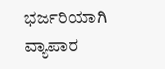ಭರ್ಜರಿಯಾಗಿ ವ್ಯಾಪಾರ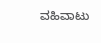ವಹಿವಾಟು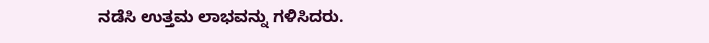ನಡೆಸಿ ಉತ್ತಮ ಲಾಭವನ್ನು ಗಳಿಸಿದರು.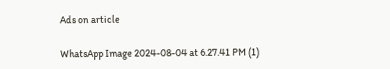Ads on article

WhatsApp Image 2024-08-04 at 6.27.41 PM (1)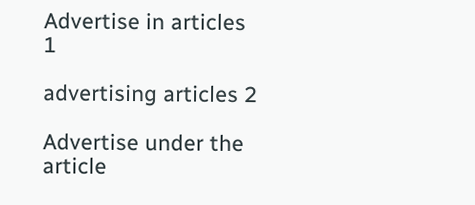Advertise in articles 1

advertising articles 2

Advertise under the article